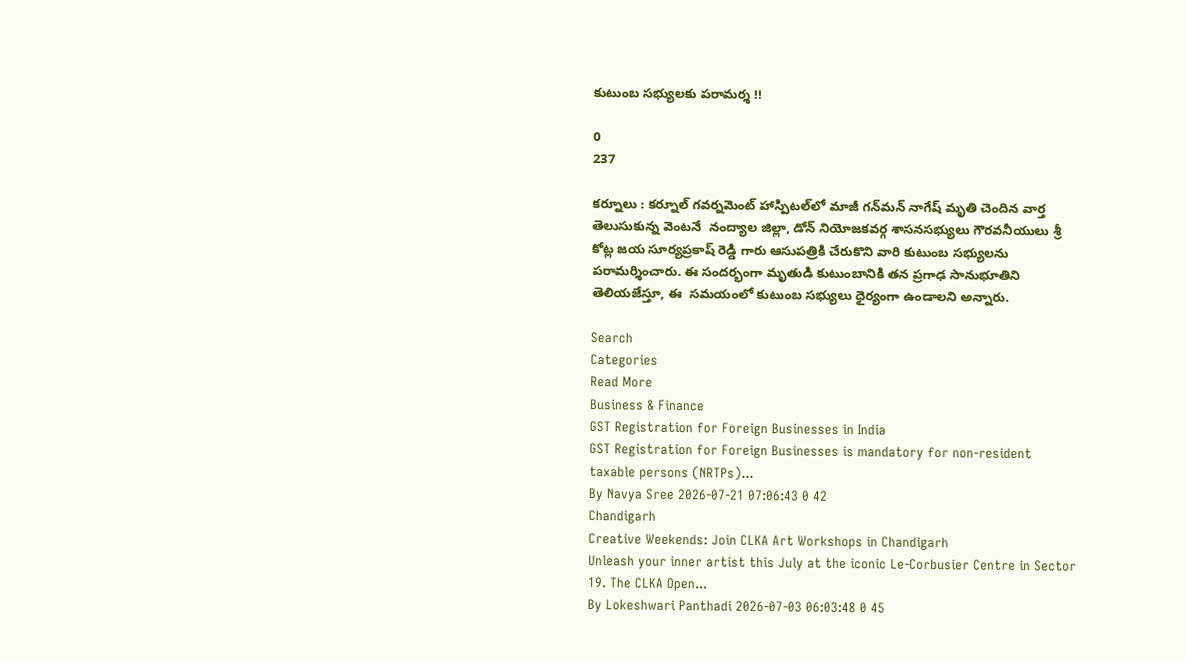కుటుంబ సభ్యులకు పరామర్శ !!

0
237

కర్నూలు : కర్నూల్‌ గవర్నమెంట్ హాస్పిటల్‌లో మాజీ గన్‌మన్ నాగేష్ మృతి చెందిన వార్త తెలుసుకున్న వెంటనే  నంద్యాల జిల్లా, డోన్ నియోజకవర్గ శాసనసభ్యులు గౌరవనీయులు శ్రీ కోట్ల జయ సూర్యప్రకాష్ రెడ్డి గారు ఆసుపత్రికి చేరుకొని వారి కుటుంబ సభ్యులను పరామర్శించారు. ఈ సందర్భంగా మృతుడి కుటుంబానికి తన ప్రగాఢ సానుభూతిని తెలియజేస్తూ, ఈ  సమయంలో కుటుంబ సభ్యులు ధైర్యంగా ఉండాలని అన్నారు.

Search
Categories
Read More
Business & Finance
GST Registration for Foreign Businesses in India
GST Registration for Foreign Businesses is mandatory for non-resident taxable persons (NRTPs)...
By Navya Sree 2026-07-21 07:06:43 0 42
Chandigarh
Creative Weekends: Join CLKA Art Workshops in Chandigarh
Unleash your inner artist this July at the iconic Le-Corbusier Centre in Sector 19. The CLKA Open...
By Lokeshwari Panthadi 2026-07-03 06:03:48 0 45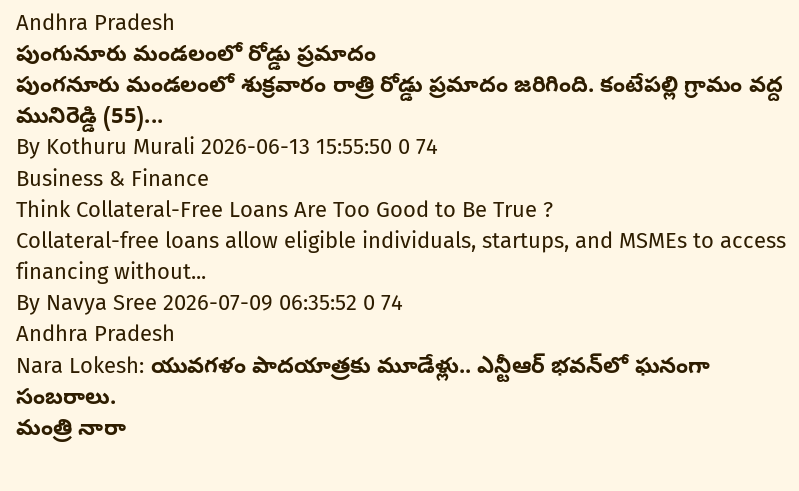Andhra Pradesh
పుంగునూరు మండలంలో రోడ్డు ప్రమాదం
పుంగనూరు మండలంలో శుక్రవారం రాత్రి రోడ్డు ప్రమాదం జరిగింది. కంటేపల్లి గ్రామం వద్ద మునిరెడ్డి (55)...
By Kothuru Murali 2026-06-13 15:55:50 0 74
Business & Finance
Think Collateral-Free Loans Are Too Good to Be True ?
Collateral-free loans allow eligible individuals, startups, and MSMEs to access financing without...
By Navya Sree 2026-07-09 06:35:52 0 74
Andhra Pradesh
Nara Lokesh: యువగళం పాదయాత్రకు మూడేళ్లు.. ఎన్టీఆర్ భవన్‌లో ఘనంగా సంబరాలు.
మంత్రి నారా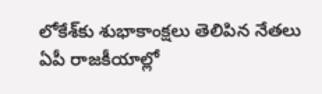లోకేశ్‌కు శుభాకాంక్షలు తెలిపిన నేతలు ఏపీ రాజకీయాల్లో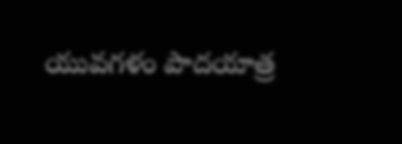యువగళం పాదయాత్ర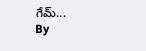గేమ్‌...
By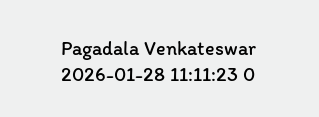Pagadala Venkateswar 2026-01-28 11:11:23 0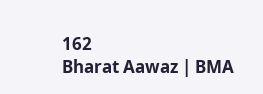162
Bharat Aawaz | BMA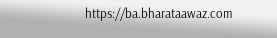https://ba.bharataawaz.com